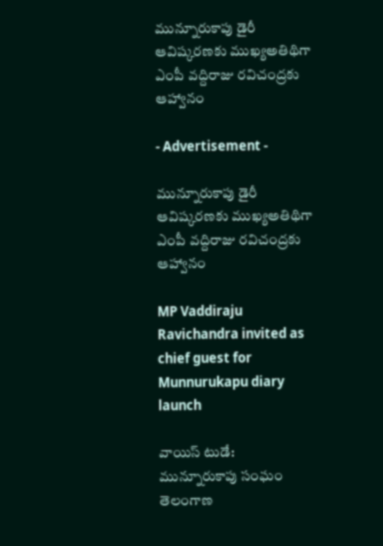మున్నూరుకాపు డైరీ ఆవిష్కరణకు ముఖ్యఅతిథిగా ఎంపీ వద్దిరాజు రవిచంద్రకు ఆహ్వానం

- Advertisement -

మున్నూరుకాపు డైరీ ఆవిష్కరణకు ముఖ్యఅతిథిగా ఎంపీ వద్దిరాజు రవిచంద్రకు ఆహ్వానం

MP Vaddiraju Ravichandra invited as chief guest for Munnurukapu diary launch

వాయిస్ టుడే:
మున్నూరుకాపు సంఘం తెలంగాణ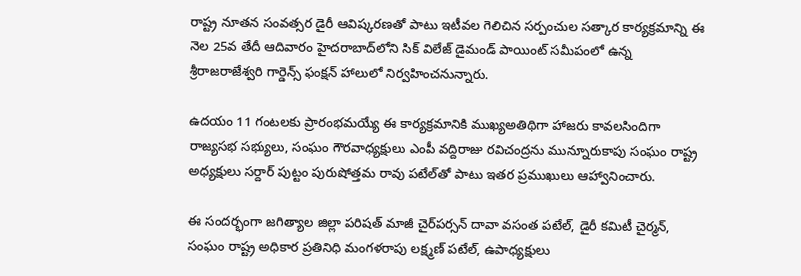రాష్ట్ర నూతన సంవత్సర డైరీ ఆవిష్కరణతో పాటు ఇటీవల గెలిచిన సర్పంచుల సత్కార కార్యక్రమాన్ని ఈ నెల 25వ తేదీ ఆదివారం హైదరాబాద్‌లోని సిక్ విలేజ్ డైమండ్ పాయింట్ సమీపంలో ఉన్న శ్రీరాజరాజేశ్వరి గార్డెన్స్ ఫంక్షన్ హాలులో నిర్వహించనున్నారు.

ఉదయం 11 గంటలకు ప్రారంభమయ్యే ఈ కార్యక్రమానికి ముఖ్యఅతిథిగా హాజరు కావలసిందిగా రాజ్యసభ సభ్యులు, సంఘం గౌరవాధ్యక్షులు ఎంపీ వద్దిరాజు రవిచంద్రను మున్నూరుకాపు సంఘం రాష్ట్ర అధ్యక్షులు సర్దార్ పుట్టం పురుషోత్తమ రావు పటేల్‌తో పాటు ఇతర ప్రముఖులు ఆహ్వానించారు.

ఈ సందర్భంగా జగిత్యాల జిల్లా పరిషత్ మాజీ చైర్‌పర్సన్ దావా వసంత పటేల్, డైరీ కమిటీ చైర్మన్, సంఘం రాష్ట్ర అధికార ప్రతినిధి మంగళరాపు లక్ష్మణ్ పటేల్, ఉపాధ్యక్షులు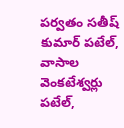పర్వతం సతీష్ కుమార్ పటేల్, వాసాల వెంకటేశ్వర్లు పటేల్,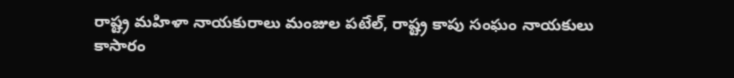రాష్ట్ర మహిళా నాయకురాలు మంజుల పటేల్, రాష్ట్ర కాపు సంఘం నాయకులు కాసారం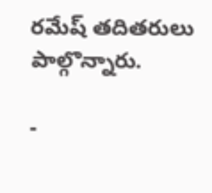రమేష్ తదితరులు పాల్గొన్నారు.

-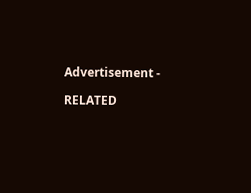Advertisement -

RELATED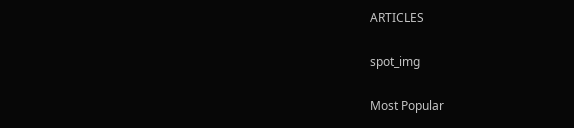ARTICLES

spot_img

Most Popular